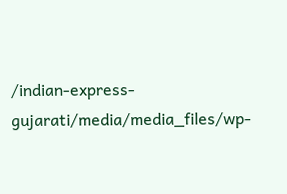/indian-express-gujarati/media/media_files/wp-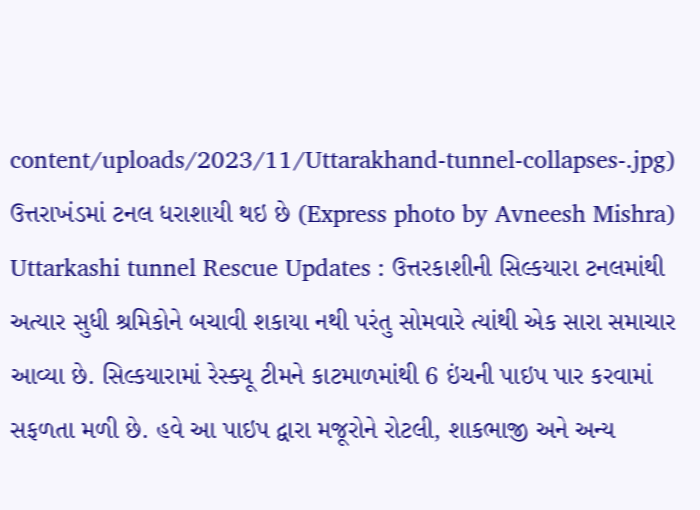content/uploads/2023/11/Uttarakhand-tunnel-collapses-.jpg)
ઉત્તરાખંડમાં ટનલ ધરાશાયી થઇ છે (Express photo by Avneesh Mishra)
Uttarkashi tunnel Rescue Updates : ઉત્તરકાશીની સિલ્કયારા ટનલમાંથી અત્યાર સુધી શ્રમિકોને બચાવી શકાયા નથી પરંતુ સોમવારે ત્યાંથી એક સારા સમાચાર આવ્યા છે. સિલ્કયારામાં રેસ્ક્યૂ ટીમને કાટમાળમાંથી 6 ઇંચની પાઇપ પાર કરવામાં સફળતા મળી છે. હવે આ પાઇપ દ્વારા મજૂરોને રોટલી, શાકભાજી અને અન્ય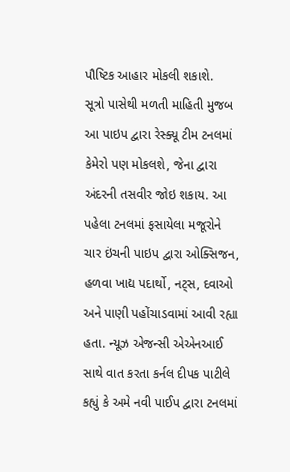પૌષ્ટિક આહાર મોકલી શકાશે.
સૂત્રો પાસેથી મળતી માહિતી મુજબ આ પાઇપ દ્વારા રેસ્ક્યૂ ટીમ ટનલમાં કેમેરો પણ મોકલશે, જેના દ્વારા અંદરની તસવીર જોઇ શકાય. આ પહેલા ટનલમાં ફસાયેલા મજૂરોને ચાર ઇંચની પાઇપ દ્વારા ઓક્સિજન, હળવા ખાદ્ય પદાર્થો, નટ્સ, દવાઓ અને પાણી પહોંચાડવામાં આવી રહ્યા હતા. ન્યૂઝ એજન્સી એએનઆઈ સાથે વાત કરતા કર્નલ દીપક પાટીલે કહ્યું કે અમે નવી પાઈપ દ્વારા ટનલમાં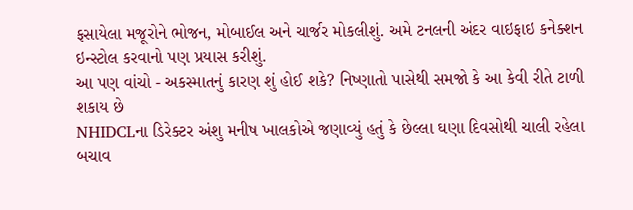ફસાયેલા મજૂરોને ભોજન, મોબાઈલ અને ચાર્જર મોકલીશું. અમે ટનલની અંદર વાઇફાઇ કનેક્શન ઇન્સ્ટોલ કરવાનો પણ પ્રયાસ કરીશું.
આ પણ વાંચો - અકસ્માતનું કારણ શું હોઈ શકે? નિષ્ણાતો પાસેથી સમજો કે આ કેવી રીતે ટાળી શકાય છે
NHIDCLના ડિરેક્ટર અંશુ મનીષ ખાલકોએ જણાવ્યું હતું કે છેલ્લા ઘણા દિવસોથી ચાલી રહેલા બચાવ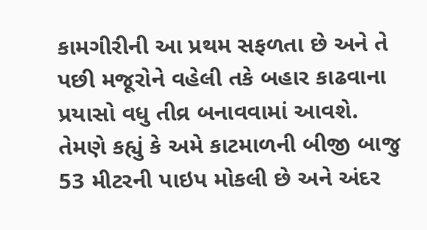કામગીરીની આ પ્રથમ સફળતા છે અને તે પછી મજૂરોને વહેલી તકે બહાર કાઢવાના પ્રયાસો વધુ તીવ્ર બનાવવામાં આવશે. તેમણે કહ્યું કે અમે કાટમાળની બીજી બાજુ 53 મીટરની પાઇપ મોકલી છે અને અંદર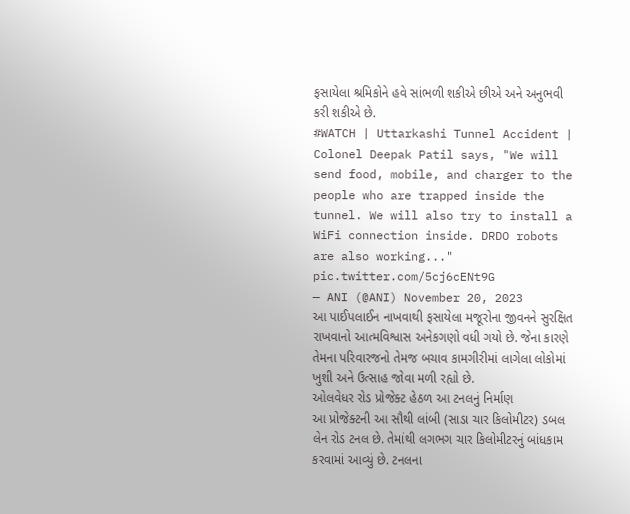ફસાયેલા શ્રમિકોને હવે સાંભળી શકીએ છીએ અને અનુભવી કરી શકીએ છે.
#WATCH | Uttarkashi Tunnel Accident | Colonel Deepak Patil says, "We will send food, mobile, and charger to the people who are trapped inside the tunnel. We will also try to install a WiFi connection inside. DRDO robots are also working..." pic.twitter.com/5cj6cENt9G
— ANI (@ANI) November 20, 2023
આ પાઈપલાઈન નાખવાથી ફસાયેલા મજૂરોના જીવનને સુરક્ષિત રાખવાનો આત્મવિશ્વાસ અનેકગણો વધી ગયો છે. જેના કારણે તેમના પરિવારજનો તેમજ બચાવ કામગીરીમાં લાગેલા લોકોમાં ખુશી અને ઉત્સાહ જોવા મળી રહ્યો છે.
ઓલવેધર રોડ પ્રોજેક્ટ હેઠળ આ ટનલનું નિર્માણ
આ પ્રોજેક્ટની આ સૌથી લાંબી (સાડા ચાર કિલોમીટર) ડબલ લેન રોડ ટનલ છે. તેમાંથી લગભગ ચાર કિલોમીટરનું બાંધકામ કરવામાં આવ્યું છે. ટનલના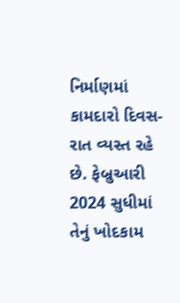નિર્માણમાં કામદારો દિવસ-રાત વ્યસ્ત રહે છે. ફેબ્રુઆરી 2024 સુધીમાં તેનું ખોદકામ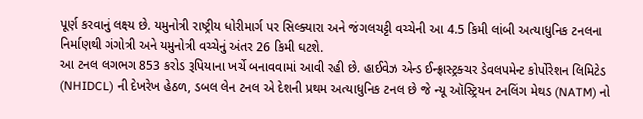પૂર્ણ કરવાનું લક્ષ્ય છે. યમુનોત્રી રાષ્ટ્રીય ધોરીમાર્ગ પર સિલ્ક્યારા અને જંગલચટ્ટી વચ્ચેની આ 4.5 કિમી લાંબી અત્યાધુનિક ટનલના નિર્માણથી ગંગોત્રી અને યમુનોત્રી વચ્ચેનું અંતર 26 કિમી ઘટશે.
આ ટનલ લગભગ 853 કરોડ રૂપિયાના ખર્ચે બનાવવામાં આવી રહી છે. હાઈવેઝ એન્ડ ઈન્ફ્રાસ્ટ્રક્ચર ડેવલપમેન્ટ કોર્પોરેશન લિમિટેડ (NHIDCL) ની દેખરેખ હેઠળ, ડબલ લેન ટનલ એ દેશની પ્રથમ અત્યાધુનિક ટનલ છે જે ન્યૂ ઑસ્ટ્રિયન ટનલિંગ મેથડ (NATM) નો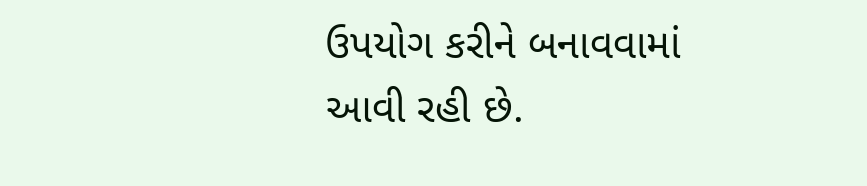ઉપયોગ કરીને બનાવવામાં આવી રહી છે.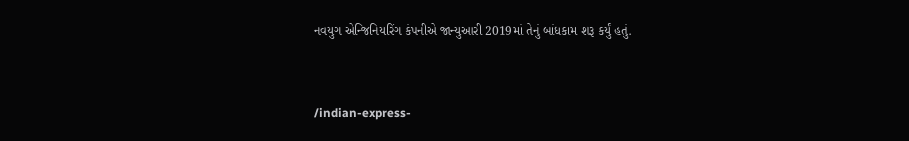નવયુગ એન્જિનિયરિંગ કંપનીએ જાન્યુઆરી 2019માં તેનું બાંધકામ શરૂ કર્યું હતું.


/indian-express-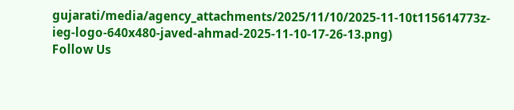gujarati/media/agency_attachments/2025/11/10/2025-11-10t115614773z-ieg-logo-640x480-javed-ahmad-2025-11-10-17-26-13.png)
Follow Us